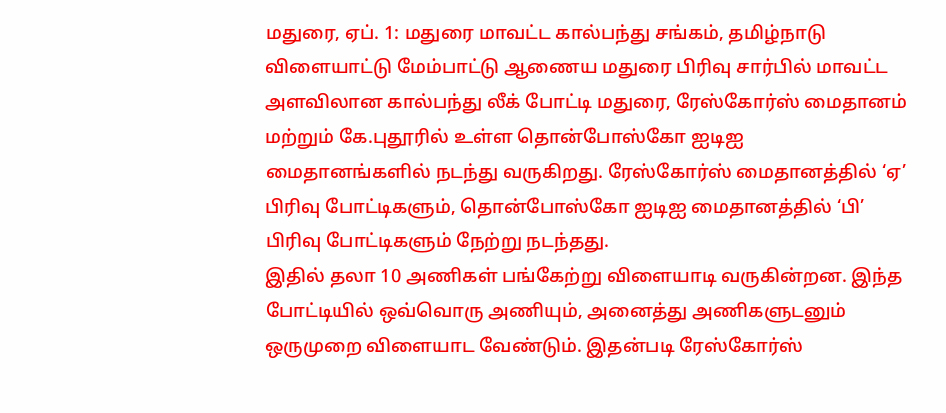மதுரை, ஏப். 1: மதுரை மாவட்ட கால்பந்து சங்கம், தமிழ்நாடு விளையாட்டு மேம்பாட்டு ஆணைய மதுரை பிரிவு சார்பில் மாவட்ட அளவிலான கால்பந்து லீக் போட்டி மதுரை, ரேஸ்கோர்ஸ் மைதானம் மற்றும் கே.புதூரில் உள்ள தொன்போஸ்கோ ஐடிஐ மைதானங்களில் நடந்து வருகிறது. ரேஸ்கோர்ஸ் மைதானத்தில் ‘ஏ’ பிரிவு போட்டிகளும், தொன்போஸ்கோ ஐடிஐ மைதானத்தில் ‘பி’ பிரிவு போட்டிகளும் நேற்று நடந்தது.
இதில் தலா 10 அணிகள் பங்கேற்று விளையாடி வருகின்றன. இந்த போட்டியில் ஒவ்வொரு அணியும், அனைத்து அணிகளுடனும் ஒருமுறை விளையாட வேண்டும். இதன்படி ரேஸ்கோர்ஸ்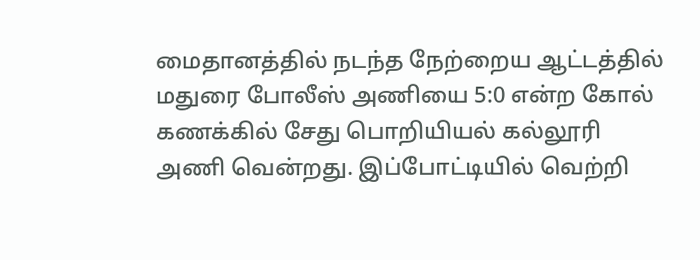மைதானத்தில் நடந்த நேற்றைய ஆட்டத்தில் மதுரை போலீஸ் அணியை 5:0 என்ற கோல் கணக்கில் சேது பொறியியல் கல்லூரி அணி வென்றது. இப்போட்டியில் வெற்றி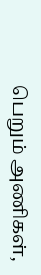பெறும் அணிகள்,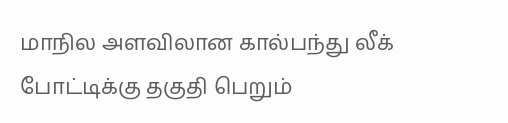மாநில அளவிலான கால்பந்து லீக் போட்டிக்கு தகுதி பெறும்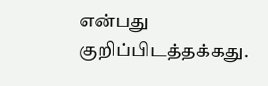என்பது குறிப்பிடத்தக்கது.